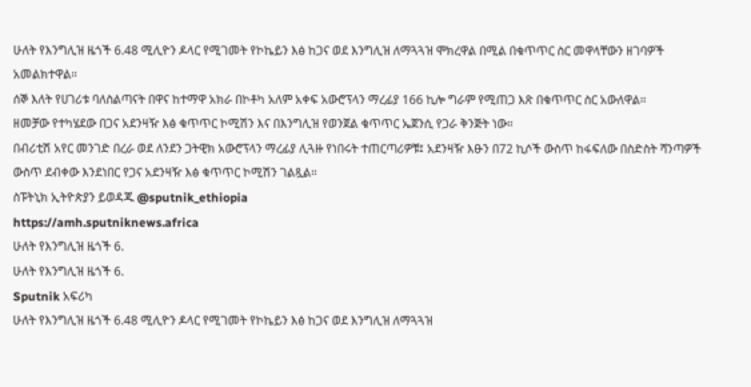ሁለት የእንግሊዝ ዜጎች 6.48 ሚሊዮን ዶላር የሚገመት የኮኬይን እፅ ከጋና ወደ እንግሊዝ ለማጓጓዝ ሞክረዋል በሚል በቁጥጥር ስር መዋላቸውን ዘገባዎች አመልክተዋል።
ሰኞ እለት የሀገሪቱ ባለስልጣናት በዋና ከተማዋ አክራ በኮቶካ አለም አቀፍ አውሮፕላን ማረፊያ 166 ኪሎ ግራም የሚጠጋ እጽ በቁጥጥር ስር አውለዋል።
ዘመቻው የተካሄደው በጋና አደንዛዥ እፅ ቁጥጥር ኮሚሽን እና በእንግሊዝ የወንጀል ቁጥጥር ኤጀንሲ የጋራ ቅንጅት ነው።
በብሪቲሽ አየር መንገድ በረራ ወደ ለንደን ጋትዊክ አውሮፕላን ማረፊያ ሊጓዙ የነበሩት ተጠርጣሪዎቹ፤ አደንዛዥ እፁን በ72 ኪሶች ውስጥ ከፋፍለው በስድስት ሻንጣዎች ውስጥ ደብቀው እንደነበር የጋና አደንዛዥ እፅ ቁጥጥር ኮሚሽን ገልጿል።
ስፑትኒክ ኢትዮጵያን ይወዳጁ @sputnik_ethiopia
https://amh.sputniknews.africa
ሁለት የእንግሊዝ ዜጎች 6.
ሁለት የእንግሊዝ ዜጎች 6.
Sputnik አፍሪካ
ሁለት የእንግሊዝ ዜጎች 6.48 ሚሊዮን ዶላር የሚገመት የኮኬይን እፅ ከጋና ወደ እንግሊዝ ለማጓጓዝ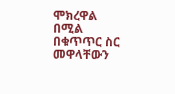ሞክረዋል በሚል በቁጥጥር ስር መዋላቸውን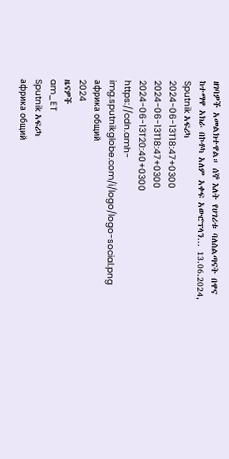ዘገባዎች አመልክተዋል። ሰኞ እለት የሀገሪቱ ባለስልጣናት በዋና ከተማዋ አክራ በኮቶካ አለም አቀፍ አውሮፕላን... 13.06.2024, Sputnik አፍሪካ
2024-06-13T18:47+0300
2024-06-13T18:47+0300
2024-06-13T20:40+0300
https://cdn.amh-img.sputnikglobe.com/i/logo/logo-social.png
африка общий
2024
ዜናዎች
am_ET
Sputnik አፍሪካ
африка общий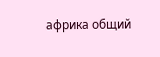африка общий